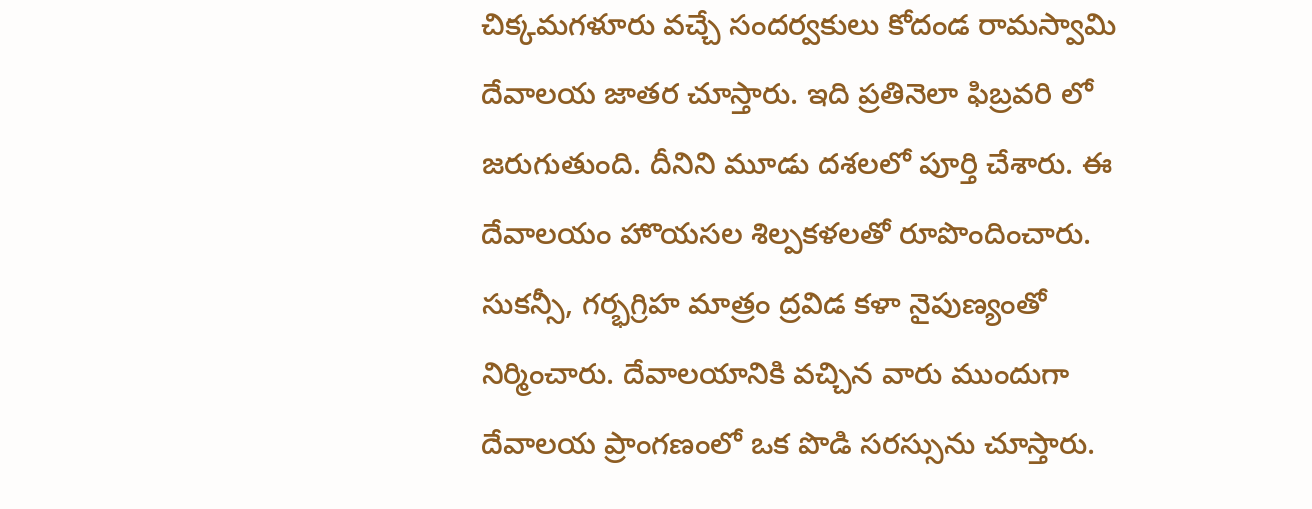చిక్కమగళూరు వచ్చే సందర్వకులు కోదండ రామస్వామి దేవాలయ జాతర చూస్తారు. ఇది ప్రతినెలా ఫిబ్రవరి లో జరుగుతుంది. దీనిని మూడు దశలలో పూర్తి చేశారు. ఈ దేవాలయం హొయసల శిల్పకళలతో రూపొందించారు. సుకన్సీ, గర్భగ్రిహ మాత్రం ద్రవిడ కళా నైపుణ్యంతో నిర్మించారు. దేవాలయానికి వచ్చిన వారు ముందుగా దేవాలయ ప్రాంగణంలో ఒక పొడి సరస్సును చూస్తారు.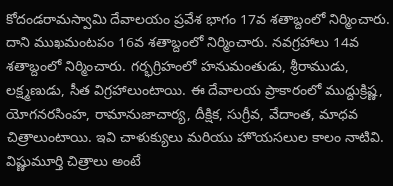కోదండరామస్వామి దేవాలయం ప్రవేశ భాగం 17వ శతాబ్దంలో నిర్మించారు. దాని ముఖమంటపం 16వ శతాబ్దంలో నిర్మించారు. నవగ్రహాలు 14వ శతాబ్దంలో నిర్మించారు. గర్భగ్రిహంలో హనుమంతుడు, శ్రీరాముడు, లక్ష్మణుడు, సీత విగ్రహాలుంటాయి. ఈ దేవాలయ ప్రాకారంలో ముద్దుక్రిష్ణ, యోగనరసింహ, రామానుజాచార్య, దీక్షిక, సుగ్రీవ, వేదాంత, మాధవ చిత్రాలుంటాయి. ఇవి చాళుక్యులు మరియు హొయసలుల కాలం నాటివి. విష్ణుమూర్తి చిత్రాలు అంటే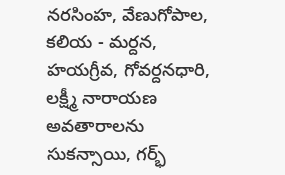నరసింహ, వేణుగోపాల, కలియ - మర్దన, హయగ్రీవ, గోవర్దనధారి, లక్ష్మీ నారాయణ అవతారాలను సుకన్సాయి, గర్భ్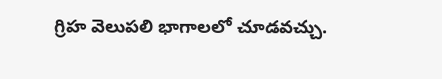గ్రిహ వెలుపలి భాగాలలో చూడవచ్చు.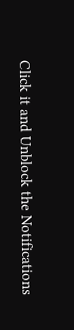Click it and Unblock the Notifications